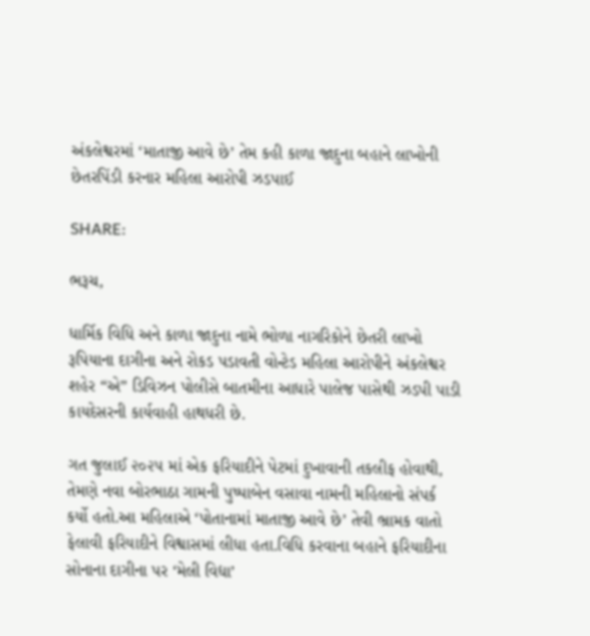અંકલેશ્વરમાં ‘માતાજી આવે છે’ તેમ કહી કાળા જાદુના બહાને લાખોની છેતરપિંડી કરનાર મહિલા આરોપી ઝડપાઈ

SHARE:

ભરૂચ,

ધાર્મિક વિધિ અને કાળા જાદુના નામે ભોળા નાગરિકોને છેતરી લાખો રૂપિયાના દાગીના અને રોકડ પડાવતી વોન્ટેડ મહિલા આરોપીને અંકલેશ્વર શહેર “એ” ડિવિઝન પોલીસે બાતમીના આધારે પાલેજ પાસેથી ઝડપી પાડી કાયદેસરની કાર્યવાહી હાથધરી છે.

ગત જુલાઈ ૨૦૨૫ માં એક ફરિયાદીને પેટમાં દુખાવાની તકલીફ હોવાથી, તેમણે નવા બોરભાઠા ગામની પુષ્પાબેન વસાવા નામની મહિલાનો સંપર્ક કર્યો હતો.આ મહિલાએ ‘પોતાનામાં માતાજી આવે છે’ તેવી ભ્રામક વાતો ફેલાવી ફરિયાદીને વિશ્વાસમાં લીધા હતા.વિધિ કરવાના બહાને ફરિયાદીના સોનાના દાગીના પર ‘મેલી વિદ્યા’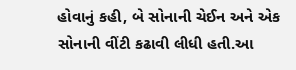હોવાનું કહી, બે સોનાની ચેઈન અને એક સોનાની વીંટી કઢાવી લીધી હતી.આ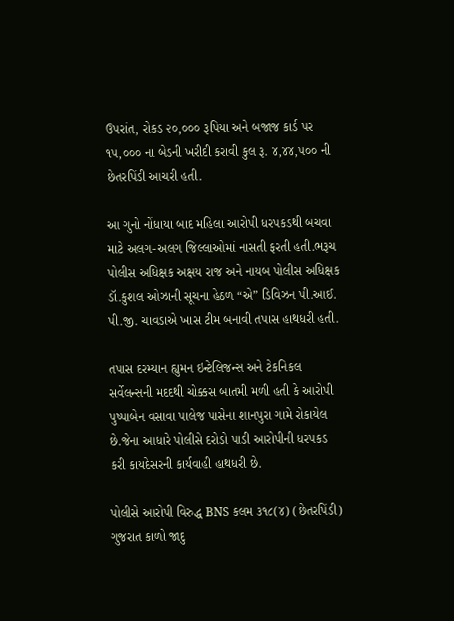ઉપરાંત, રોકડ ૨૦,૦૦૦ રૂપિયા અને બજાજ કાર્ડ પર ૧૫,૦૦૦ ના બેડની ખરીદી કરાવી કુલ રૂ. ૪,૪૪,૫૦૦ ની છેતરપિંડી આચરી હતી.

આ ગુનો નોંધાયા બાદ મહિલા આરોપી ધરપકડથી બચવા માટે અલગ-અલગ જિલ્લાઓમાં નાસતી ફરતી હતી.ભરૂચ પોલીસ અધિક્ષક અક્ષય રાજ અને નાયબ પોલીસ અધિક્ષક ડૉ.કુશલ ઓઝાની સૂચના હેઠળ “એ” ડિવિઝન પી.આઈ. પી.જી. ચાવડાએ ખાસ ટીમ બનાવી તપાસ હાથધરી હતી.

તપાસ દરમ્યાન હ્યુમન ઇન્ટેલિજન્સ અને ટેકનિકલ સર્વેલન્સની મદદથી ચોક્કસ બાતમી મળી હતી કે આરોપી પુષ્પાબેન વસાવા પાલેજ પાસેના શાનપુરા ગામે રોકાયેલ છે.જેના આધારે પોલીસે દરોડો પાડી આરોપીની ધરપકડ કરી કાયદેસરની કાર્યવાહી હાથધરી છે.

પોલીસે આરોપી વિરુદ્ધ BNS કલમ ૩૧૮(૪) (છેતરપિંડી) ગુજરાત કાળો જાદુ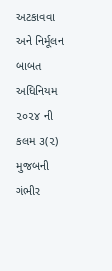અટકાવવા અને નિર્મૂલન બાબત અધિનિયમ ૨૦૨૪ ની કલમ ૩(૨) મુજબની ગંભીર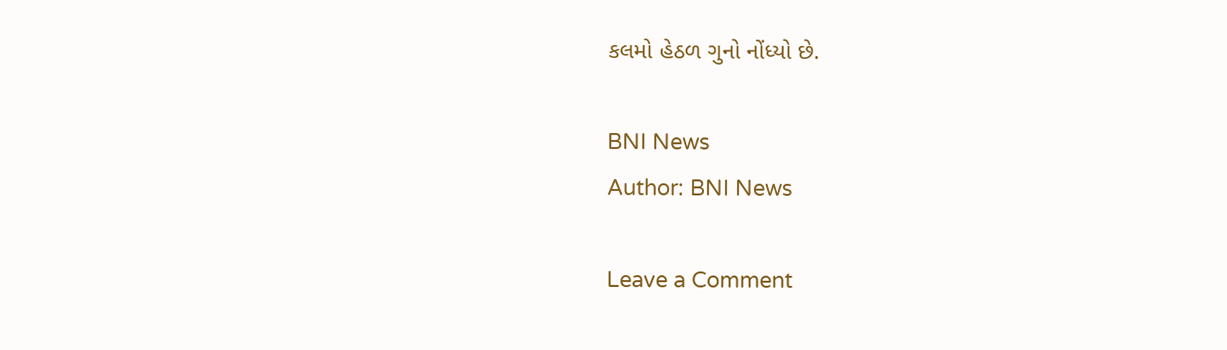કલમો હેઠળ ગુનો નોંધ્યો છે.

BNI News
Author: BNI News

Leave a Comment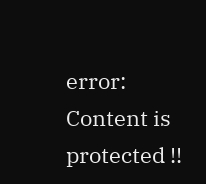error: Content is protected !!